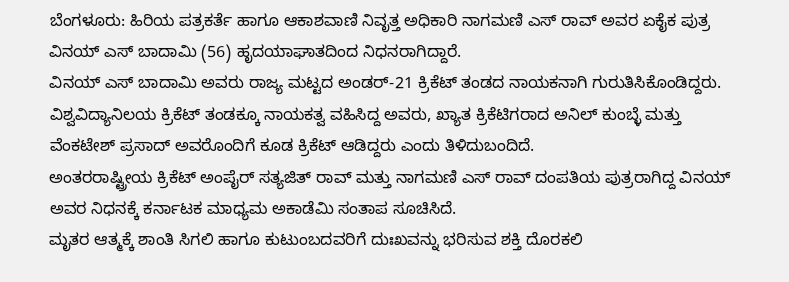ಬೆಂಗಳೂರು: ಹಿರಿಯ ಪತ್ರಕರ್ತೆ ಹಾಗೂ ಆಕಾಶವಾಣಿ ನಿವೃತ್ತ ಅಧಿಕಾರಿ ನಾಗಮಣಿ ಎಸ್ ರಾವ್ ಅವರ ಏಕೈಕ ಪುತ್ರ ವಿನಯ್ ಎಸ್ ಬಾದಾಮಿ (56) ಹೃದಯಾಘಾತದಿಂದ ನಿಧನರಾಗಿದ್ದಾರೆ.
ವಿನಯ್ ಎಸ್ ಬಾದಾಮಿ ಅವರು ರಾಜ್ಯ ಮಟ್ಟದ ಅಂಡರ್-21 ಕ್ರಿಕೆಟ್ ತಂಡದ ನಾಯಕನಾಗಿ ಗುರುತಿಸಿಕೊಂಡಿದ್ದರು. ವಿಶ್ವವಿದ್ಯಾನಿಲಯ ಕ್ರಿಕೆಟ್ ತಂಡಕ್ಕೂ ನಾಯಕತ್ವ ವಹಿಸಿದ್ದ ಅವರು, ಖ್ಯಾತ ಕ್ರಿಕೆಟಿಗರಾದ ಅನಿಲ್ ಕುಂಬ್ಳೆ ಮತ್ತು ವೆಂಕಟೇಶ್ ಪ್ರಸಾದ್ ಅವರೊಂದಿಗೆ ಕೂಡ ಕ್ರಿಕೆಟ್ ಆಡಿದ್ದರು ಎಂದು ತಿಳಿದುಬಂದಿದೆ.
ಅಂತರರಾಷ್ಟ್ರೀಯ ಕ್ರಿಕೆಟ್ ಅಂಪೈರ್ ಸತ್ಯಜಿತ್ ರಾವ್ ಮತ್ತು ನಾಗಮಣಿ ಎಸ್ ರಾವ್ ದಂಪತಿಯ ಪುತ್ರರಾಗಿದ್ದ ವಿನಯ್ ಅವರ ನಿಧನಕ್ಕೆ ಕರ್ನಾಟಕ ಮಾಧ್ಯಮ ಅಕಾಡೆಮಿ ಸಂತಾಪ ಸೂಚಿಸಿದೆ.
ಮೃತರ ಆತ್ಮಕ್ಕೆ ಶಾಂತಿ ಸಿಗಲಿ ಹಾಗೂ ಕುಟುಂಬದವರಿಗೆ ದುಃಖವನ್ನು ಭರಿಸುವ ಶಕ್ತಿ ದೊರಕಲಿ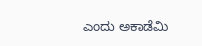ಎಂದು ಅಕಾಡೆಮಿ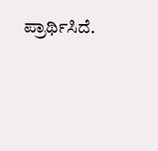ಪ್ರಾರ್ಥಿಸಿದೆ.